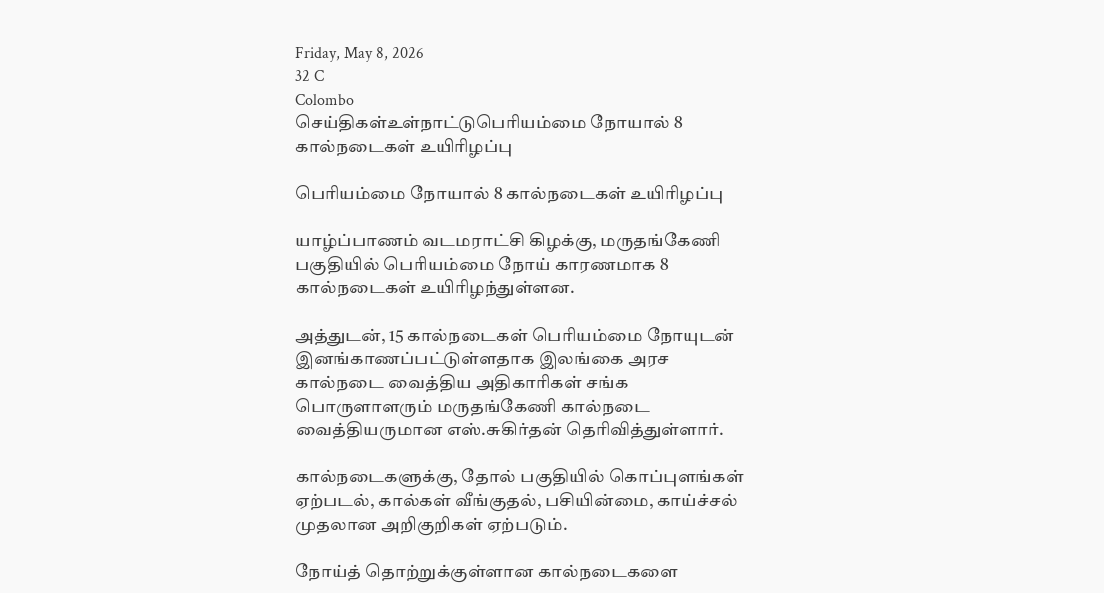Friday, May 8, 2026
32 C
Colombo
செய்திகள்உள்நாட்டுபெரியம்மை நோயால் 8 கால்நடைகள் உயிரிழப்பு

பெரியம்மை நோயால் 8 கால்நடைகள் உயிரிழப்பு

யாழ்ப்பாணம் வடமராட்சி கிழக்கு, மருதங்கேணி பகுதியில் பெரியம்மை நோய் காரணமாக 8 கால்நடைகள் உயிரிழந்துள்ளன.

அத்துடன், 15 கால்நடைகள் பெரியம்மை நோயுடன் இனங்காணப்பட்டுள்ளதாக இலங்கை அரச கால்நடை வைத்திய அதிகாரிகள் சங்க பொருளாளரும் மருதங்கேணி கால்நடை வைத்தியருமான எஸ்.சுகிர்தன் தெரிவித்துள்ளார்.

கால்நடைகளுக்கு, தோல் பகுதியில் கொப்புளங்கள் ஏற்படல், கால்கள் வீங்குதல், பசியின்மை, காய்ச்சல் முதலான அறிகுறிகள் ஏற்படும்.

நோய்த் தொற்றுக்குள்ளான கால்நடைகளை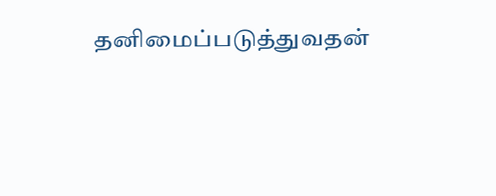தனிமைப்படுத்துவதன்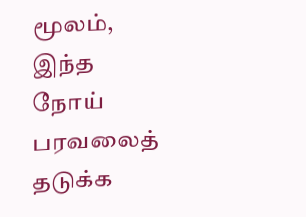மூலம், இந்த நோய் பரவலைத் தடுக்க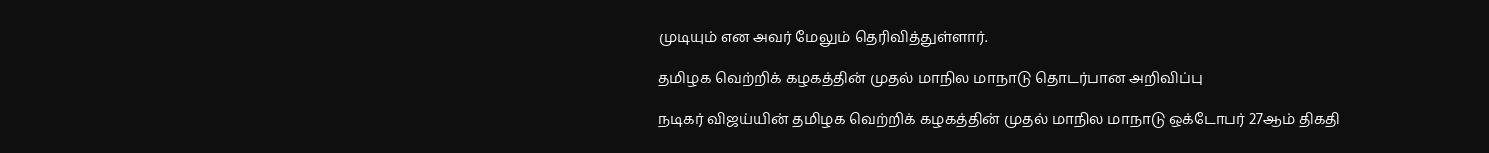முடியும் என அவர் மேலும் தெரிவித்துள்ளார்.

தமிழக வெற்றிக் கழகத்தின் முதல் மாநில மாநாடு தொடர்பான அறிவிப்பு

நடிகர் விஜய்யின் தமிழக வெற்றிக் கழகத்தின் முதல் மாநில மாநாடு ஒக்டோபர் 27ஆம் திகதி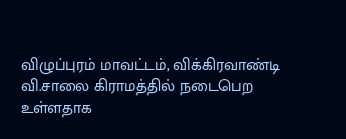விழுப்புரம் மாவட்டம், விக்கிரவாண்டி வி.சாலை கிராமத்தில் நடைபெற உள்ளதாக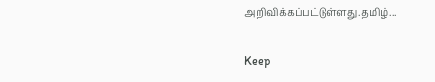அறிவிக்கப்பட்டுள்ளது.தமிழ்...

Keep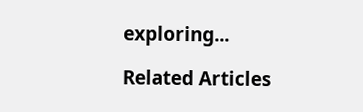exploring...

Related Articles